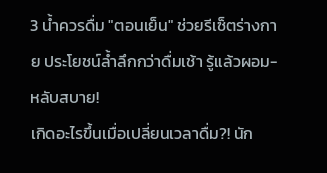3 น้ำควรดื่ม "ตอนเย็น" ช่วยรีเซ็ตร่างกาย ประโยชน์ล้ำลึกกว่าดื่มเช้า รู้แล้วผอม-หลับสบาย!
เกิดอะไรขึ้นเมื่อเปลี่ยนเวลาดื่ม?! นัก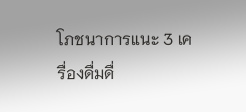โภชนาการแนะ 3 เครื่องดื่มดื่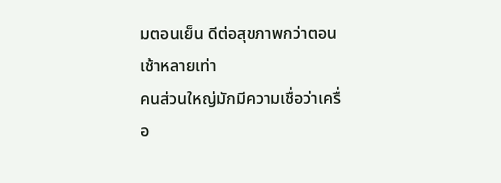มตอนเย็น ดีต่อสุขภาพกว่าตอนเช้าหลายเท่า
คนส่วนใหญ่มักมีความเชื่อว่าเครื่อ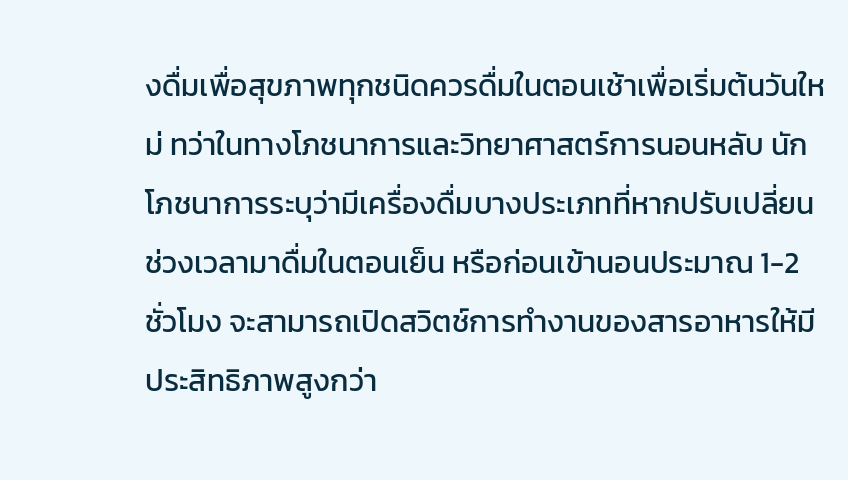งดื่มเพื่อสุขภาพทุกชนิดควรดื่มในตอนเช้าเพื่อเริ่มต้นวันใหม่ ทว่าในทางโภชนาการและวิทยาศาสตร์การนอนหลับ นักโภชนาการระบุว่ามีเครื่องดื่มบางประเภทที่หากปรับเปลี่ยนช่วงเวลามาดื่มในตอนเย็น หรือก่อนเข้านอนประมาณ 1-2 ชั่วโมง จะสามารถเปิดสวิตช์การทำงานของสารอาหารให้มีประสิทธิภาพสูงกว่า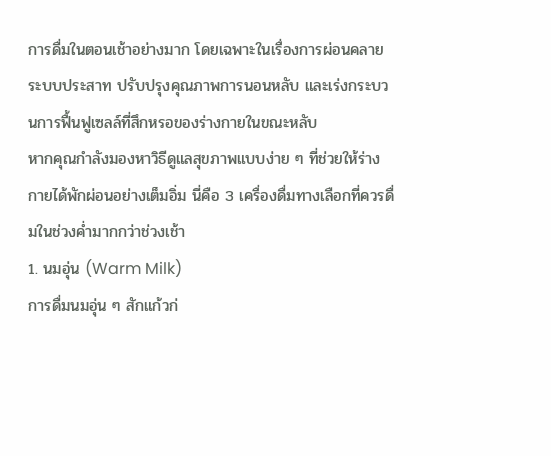การดื่มในตอนเช้าอย่างมาก โดยเฉพาะในเรื่องการผ่อนคลายระบบประสาท ปรับปรุงคุณภาพการนอนหลับ และเร่งกระบวนการฟื้นฟูเซลล์ที่สึกหรอของร่างกายในขณะหลับ
หากคุณกำลังมองหาวิธีดูแลสุขภาพแบบง่าย ๆ ที่ช่วยให้ร่างกายได้พักผ่อนอย่างเต็มอิ่ม นี่คือ 3 เครื่องดื่มทางเลือกที่ควรดื่มในช่วงค่ำมากกว่าช่วงเช้า
1. นมอุ่น (Warm Milk)
การดื่มนมอุ่น ๆ สักแก้วก่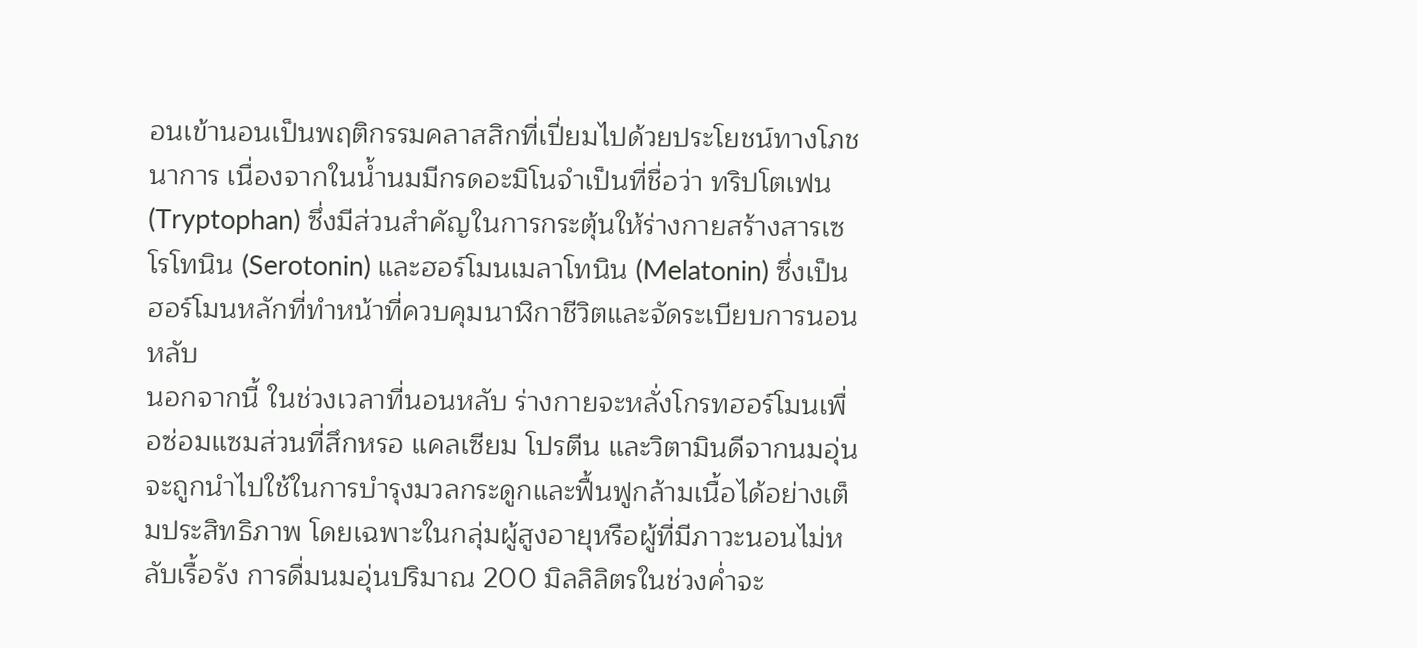อนเข้านอนเป็นพฤติกรรมคลาสสิกที่เปี่ยมไปด้วยประโยชน์ทางโภชนาการ เนื่องจากในน้ำนมมีกรดอะมิโนจำเป็นที่ชื่อว่า ทริปโตเฟน (Tryptophan) ซึ่งมีส่วนสำคัญในการกระตุ้นให้ร่างกายสร้างสารเซโรโทนิน (Serotonin) และฮอร์โมนเมลาโทนิน (Melatonin) ซึ่งเป็นฮอร์โมนหลักที่ทำหน้าที่ควบคุมนาฬิกาชีวิตและจัดระเบียบการนอนหลับ
นอกจากนี้ ในช่วงเวลาที่นอนหลับ ร่างกายจะหลั่งโกรทฮอร์โมนเพื่อซ่อมแซมส่วนที่สึกหรอ แคลเซียม โปรตีน และวิตามินดีจากนมอุ่นจะถูกนำไปใช้ในการบำรุงมวลกระดูกและฟื้นฟูกล้ามเนื้อได้อย่างเต็มประสิทธิภาพ โดยเฉพาะในกลุ่มผู้สูงอายุหรือผู้ที่มีภาวะนอนไม่หลับเรื้อรัง การดื่มนมอุ่นปริมาณ 200 มิลลิลิตรในช่วงค่ำจะ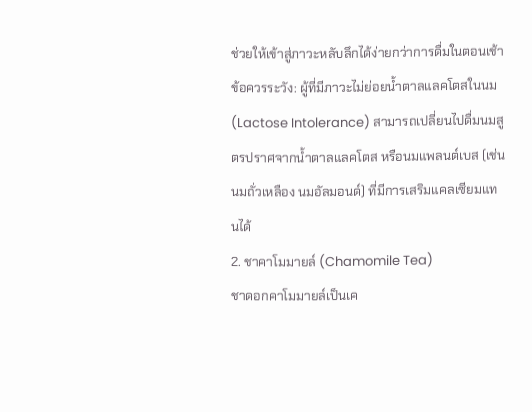ช่วยให้เข้าสู่ภาวะหลับลึกได้ง่ายกว่าการดื่มในตอนเช้า
ข้อควรระวัง: ผู้ที่มีภาวะไม่ย่อยน้ำตาลแลคโตสในนม (Lactose Intolerance) สามารถเปลี่ยนไปดื่มนมสูตรปราศจากน้ำตาลแลคโตส หรือนมแพลนต์เบส (เช่น นมถั่วเหลือง นมอัลมอนด์) ที่มีการเสริมแคลเซียมแทนได้
2. ชาคาโมมายล์ (Chamomile Tea)
ชาดอกคาโมมายล์เป็นเค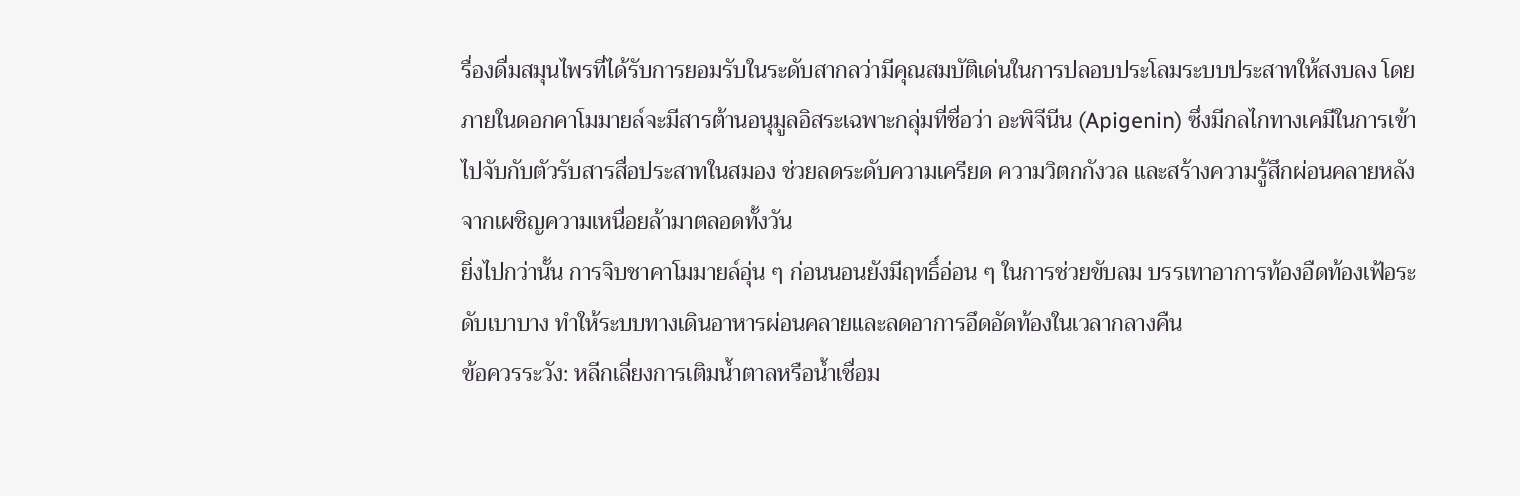รื่องดื่มสมุนไพรที่ได้รับการยอมรับในระดับสากลว่ามีคุณสมบัติเด่นในการปลอบประโลมระบบประสาทให้สงบลง โดยภายในดอกคาโมมายล์จะมีสารต้านอนุมูลอิสระเฉพาะกลุ่มที่ชื่อว่า อะพิจีนีน (Apigenin) ซึ่งมีกลไกทางเคมีในการเข้าไปจับกับตัวรับสารสื่อประสาทในสมอง ช่วยลดระดับความเครียด ความวิตกกังวล และสร้างความรู้สึกผ่อนคลายหลังจากเผชิญความเหนื่อยล้ามาตลอดทั้งวัน
ยิ่งไปกว่านั้น การจิบชาคาโมมายล์อุ่น ๆ ก่อนนอนยังมีฤทธิ์อ่อน ๆ ในการช่วยขับลม บรรเทาอาการท้องอืดท้องเฟ้อระดับเบาบาง ทำให้ระบบทางเดินอาหารผ่อนคลายและลดอาการอึดอัดท้องในเวลากลางคืน
ข้อควรระวัง: หลีกเลี่ยงการเติมน้ำตาลหรือน้ำเชื่อม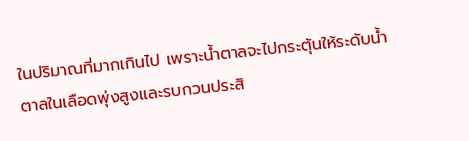ในปริมาณที่มากเกินไป เพราะน้ำตาลจะไปกระตุ้นให้ระดับน้ำตาลในเลือดพุ่งสูงและรบกวนประสิ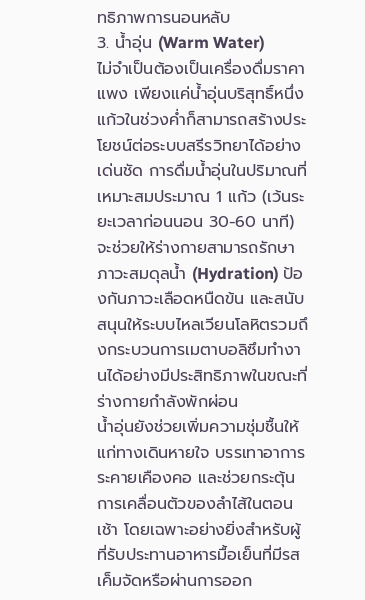ทธิภาพการนอนหลับ
3. น้ำอุ่น (Warm Water)
ไม่จำเป็นต้องเป็นเครื่องดื่มราคาแพง เพียงแค่น้ำอุ่นบริสุทธิ์หนึ่งแก้วในช่วงค่ำก็สามารถสร้างประโยชน์ต่อระบบสรีรวิทยาได้อย่างเด่นชัด การดื่มน้ำอุ่นในปริมาณที่เหมาะสมประมาณ 1 แก้ว (เว้นระยะเวลาก่อนนอน 30-60 นาที) จะช่วยให้ร่างกายสามารถรักษาภาวะสมดุลน้ำ (Hydration) ป้องกันภาวะเลือดหนืดข้น และสนับสนุนให้ระบบไหลเวียนโลหิตรวมถึงกระบวนการเมตาบอลิซึมทำงานได้อย่างมีประสิทธิภาพในขณะที่ร่างกายกำลังพักผ่อน
น้ำอุ่นยังช่วยเพิ่มความชุ่มชื้นให้แก่ทางเดินหายใจ บรรเทาอาการระคายเคืองคอ และช่วยกระตุ้นการเคลื่อนตัวของลำไส้ในตอนเช้า โดยเฉพาะอย่างยิ่งสำหรับผู้ที่รับประทานอาหารมื้อเย็นที่มีรสเค็มจัดหรือผ่านการออก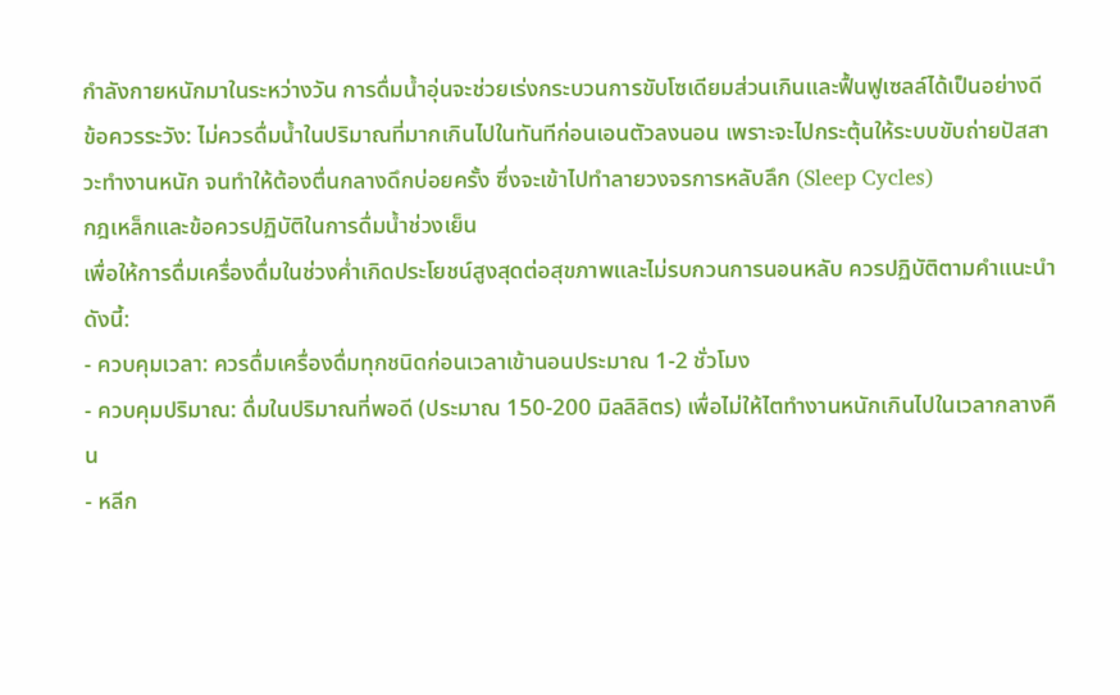กำลังกายหนักมาในระหว่างวัน การดื่มน้ำอุ่นจะช่วยเร่งกระบวนการขับโซเดียมส่วนเกินและฟื้นฟูเซลล์ได้เป็นอย่างดี
ข้อควรระวัง: ไม่ควรดื่มน้ำในปริมาณที่มากเกินไปในทันทีก่อนเอนตัวลงนอน เพราะจะไปกระตุ้นให้ระบบขับถ่ายปัสสาวะทำงานหนัก จนทำให้ต้องตื่นกลางดึกบ่อยครั้ง ซึ่งจะเข้าไปทำลายวงจรการหลับลึก (Sleep Cycles)
กฎเหล็กและข้อควรปฏิบัติในการดื่มน้ำช่วงเย็น
เพื่อให้การดื่มเครื่องดื่มในช่วงค่ำเกิดประโยชน์สูงสุดต่อสุขภาพและไม่รบกวนการนอนหลับ ควรปฏิบัติตามคำแนะนำดังนี้:
- ควบคุมเวลา: ควรดื่มเครื่องดื่มทุกชนิดก่อนเวลาเข้านอนประมาณ 1-2 ชั่วโมง
- ควบคุมปริมาณ: ดื่มในปริมาณที่พอดี (ประมาณ 150-200 มิลลิลิตร) เพื่อไม่ให้ไตทำงานหนักเกินไปในเวลากลางคืน
- หลีก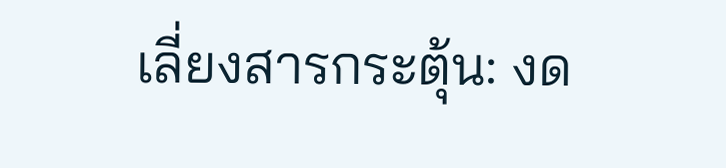เลี่ยงสารกระตุ้น: งด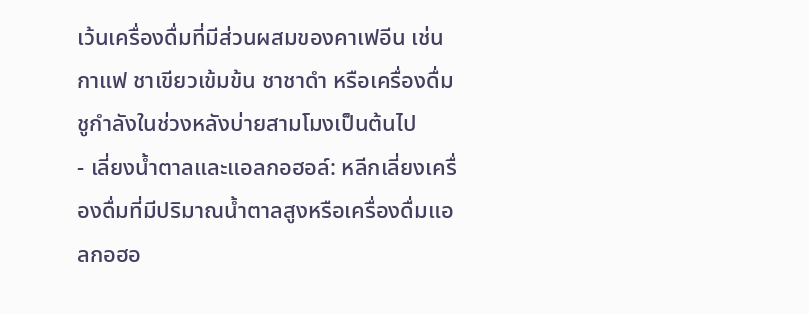เว้นเครื่องดื่มที่มีส่วนผสมของคาเฟอีน เช่น กาแฟ ชาเขียวเข้มข้น ชาชาดำ หรือเครื่องดื่มชูกำลังในช่วงหลังบ่ายสามโมงเป็นต้นไป
- เลี่ยงน้ำตาลและแอลกอฮอล์: หลีกเลี่ยงเครื่องดื่มที่มีปริมาณน้ำตาลสูงหรือเครื่องดื่มแอลกอฮอ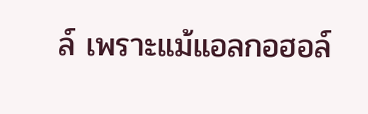ล์ เพราะแม้แอลกอฮอล์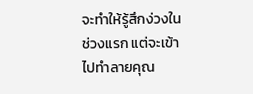จะทำให้รู้สึกง่วงในช่วงแรก แต่จะเข้าไปทำลายคุณ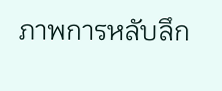ภาพการหลับลึก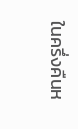ในครึ่งคืนห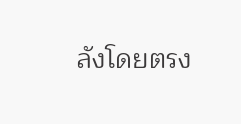ลังโดยตรง